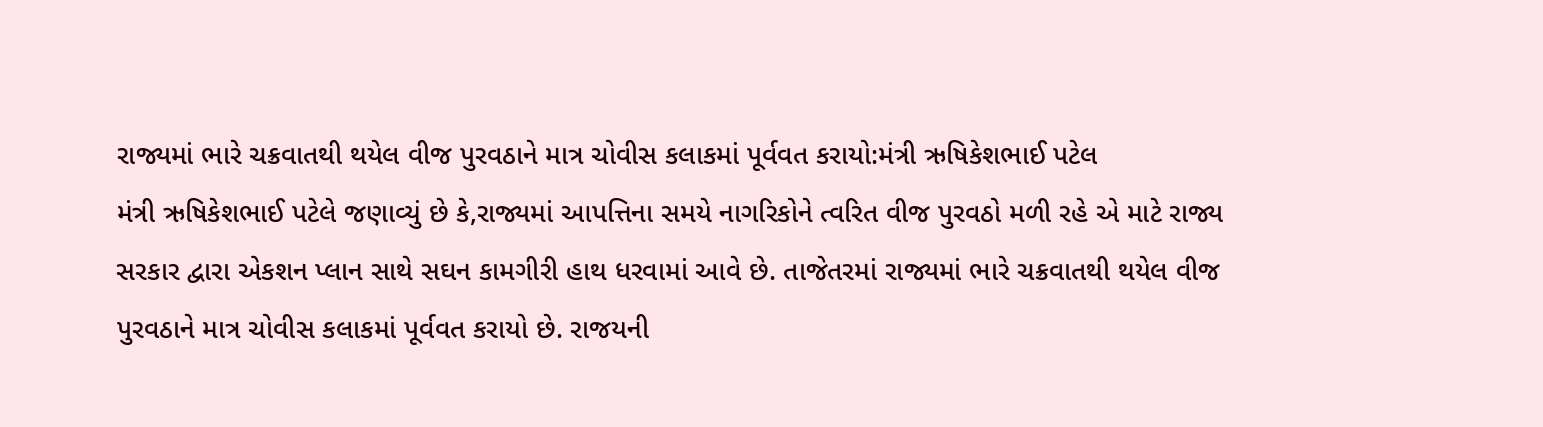રાજ્યમાં ભારે ચક્રવાતથી થયેલ વીજ પુરવઠાને માત્ર ચોવીસ કલાકમાં પૂર્વવત કરાયો:મંત્રી ઋષિકેશભાઈ પટેલ
મંત્રી ઋષિકેશભાઈ પટેલે જણાવ્યું છે કે,રાજ્યમાં આપત્તિના સમયે નાગરિકોને ત્વરિત વીજ પુરવઠો મળી રહે એ માટે રાજ્ય સરકાર દ્વારા એકશન પ્લાન સાથે સઘન કામગીરી હાથ ધરવામાં આવે છે. તાજેતરમાં રાજ્યમાં ભારે ચક્રવાતથી થયેલ વીજ પુરવઠાને માત્ર ચોવીસ કલાકમાં પૂર્વવત કરાયો છે. રાજયની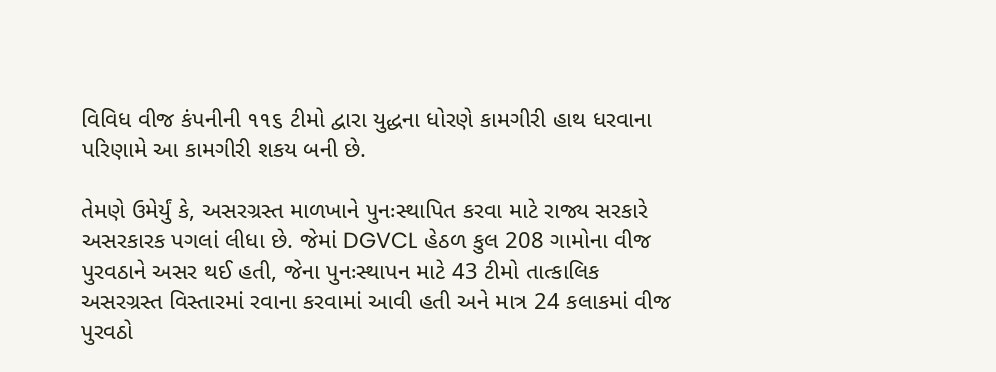વિવિધ વીજ કંપનીની ૧૧૬ ટીમો દ્વારા યુદ્ધના ધોરણે કામગીરી હાથ ધરવાના પરિણામે આ કામગીરી શકય બની છે.

તેમણે ઉમેર્યું કે, અસરગ્રસ્ત માળખાને પુનઃસ્થાપિત કરવા માટે રાજ્ય સરકારે અસરકારક પગલાં લીધા છે. જેમાં DGVCL હેઠળ કુલ 208 ગામોના વીજ પુરવઠાને અસર થઈ હતી, જેના પુનઃસ્થાપન માટે 43 ટીમો તાત્કાલિક અસરગ્રસ્ત વિસ્તારમાં રવાના કરવામાં આવી હતી અને માત્ર 24 કલાકમાં વીજ પુરવઠો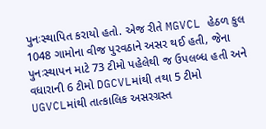પુનઃસ્થાપિત કરાયો હતો. એજ રીતે MGVCL હેઠળ કુલ 1048 ગામોના વીજ પુરવઠાને અસર થઈ હતી, જેના પુનઃસ્થાપન માટે 73 ટીમો પહેલેથી જ ઉપલબ્ધ હતી અને વધારાની 6 ટીમો DGCVLમાંથી તથા 5 ટીમો UGVCLમાંથી તાત્કાલિક અસરગ્રસ્ત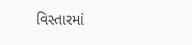વિસ્તારમાં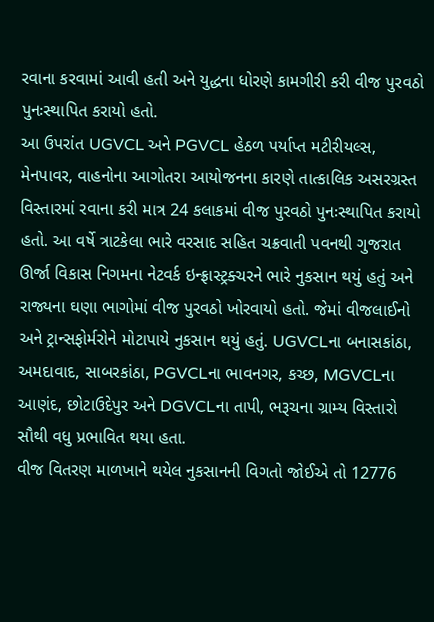રવાના કરવામાં આવી હતી અને યુદ્ધના ધોરણે કામગીરી કરી વીજ પુરવઠો પુનઃસ્થાપિત કરાયો હતો.
આ ઉપરાંત UGVCL અને PGVCL હેઠળ પર્યાપ્ત મટીરીયલ્સ, મેનપાવર, વાહનોના આગોતરા આયોજનના કારણે તાત્કાલિક અસરગ્રસ્ત વિસ્તારમાં રવાના કરી માત્ર 24 કલાકમાં વીજ પુરવઠો પુનઃસ્થાપિત કરાયો હતો. આ વર્ષે ત્રાટકેલા ભારે વરસાદ સહિત ચક્રવાતી પવનથી ગુજરાત ઊર્જા વિકાસ નિગમના નેટવર્ક ઇન્ફ્રાસ્ટ્રક્ચરને ભારે નુકસાન થયું હતું અને રાજ્યના ઘણા ભાગોમાં વીજ પુરવઠો ખોરવાયો હતો. જેમાં વીજલાઈનો અને ટ્રાન્સફોર્મરોને મોટાપાયે નુકસાન થયું હતું. UGVCLના બનાસકાંઠા, અમદાવાદ, સાબરકાંઠા, PGVCLના ભાવનગર, કચ્છ, MGVCLના આણંદ, છોટાઉદેપુર અને DGVCLના તાપી, ભરૂચના ગ્રામ્ય વિસ્તારો સૌથી વધુ પ્રભાવિત થયા હતા.
વીજ વિતરણ માળખાને થયેલ નુકસાનની વિગતો જોઈએ તો 12776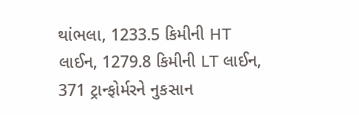થાંભલા, 1233.5 કિમીની HT લાઈન, 1279.8 કિમીની LT લાઈન, 371 ટ્રાન્ફોર્મરને નુકસાન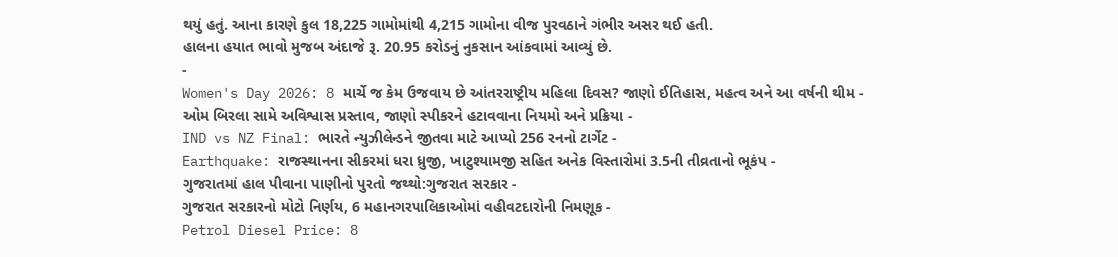થયું હતું. આના કારણે કુલ 18,225 ગામોમાંથી 4,215 ગામોના વીજ પુરવઠાને ગંભીર અસર થઈ હતી.
હાલના હયાત ભાવો મુજબ અંદાજે રૂ. 20.95 કરોડનું નુકસાન આંકવામાં આવ્યું છે.
-
Women's Day 2026: 8 માર્ચે જ કેમ ઉજવાય છે આંતરરાષ્ટ્રીય મહિલા દિવસ? જાણો ઈતિહાસ, મહત્વ અને આ વર્ષની થીમ -
ઓમ બિરલા સામે અવિશ્વાસ પ્રસ્તાવ, જાણો સ્પીકરને હટાવવાના નિયમો અને પ્રક્રિયા -
IND vs NZ Final: ભારતે ન્યુઝીલેન્ડને જીતવા માટે આપ્યો 256 રનનો ટાર્ગેટ -
Earthquake: રાજસ્થાનના સીકરમાં ધરા ધ્રુજી, ખાટુશ્યામજી સહિત અનેક વિસ્તારોમાં 3.5ની તીવ્રતાનો ભૂકંપ -
ગુજરાતમાં હાલ પીવાના પાણીનો પુરતો જથ્થો:ગુજરાત સરકાર -
ગુજરાત સરકારનો મોટો નિર્ણય, 6 મહાનગરપાલિકાઓમાં વહીવટદારોની નિમણૂક -
Petrol Diesel Price: 8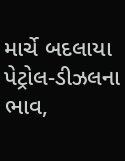માર્ચે બદલાયા પેટ્રોલ-ડીઝલના ભાવ,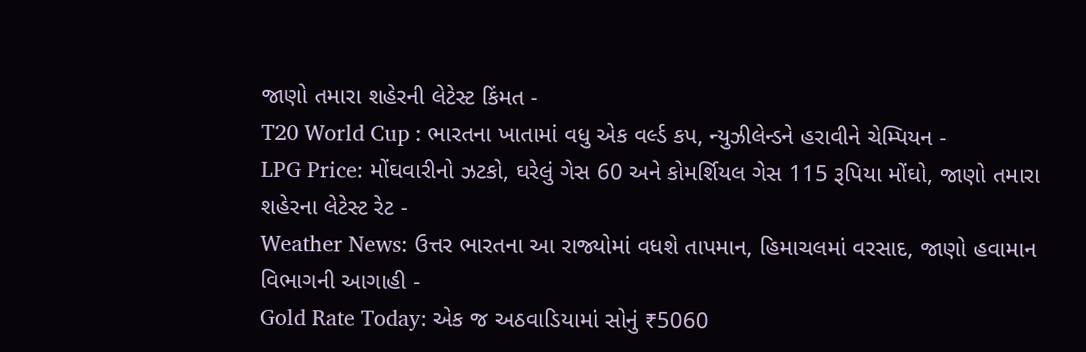જાણો તમારા શહેરની લેટેસ્ટ કિંમત -
T20 World Cup : ભારતના ખાતામાં વધુ એક વર્લ્ડ કપ, ન્યુઝીલેન્ડને હરાવીને ચેમ્પિયન -
LPG Price: મોંઘવારીનો ઝટકો, ઘરેલું ગેસ 60 અને કોમર્શિયલ ગેસ 115 રૂપિયા મોંઘો, જાણો તમારા શહેરના લેટેસ્ટ રેટ -
Weather News: ઉત્તર ભારતના આ રાજ્યોમાં વધશે તાપમાન, હિમાચલમાં વરસાદ, જાણો હવામાન વિભાગની આગાહી -
Gold Rate Today: એક જ અઠવાડિયામાં સોનું ₹5060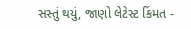સસ્તું થયું, જાણો લેટેસ્ટ કિંમત -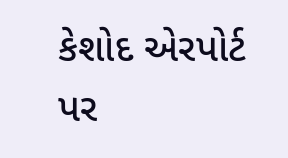કેશોદ એરપોર્ટ પર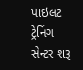પાઇલટ ટ્રેનિંગ સેન્ટર શરૂ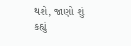થશે, જાણો શું કહ્યું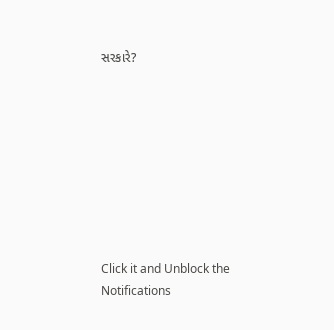સરકારે?









Click it and Unblock the Notifications